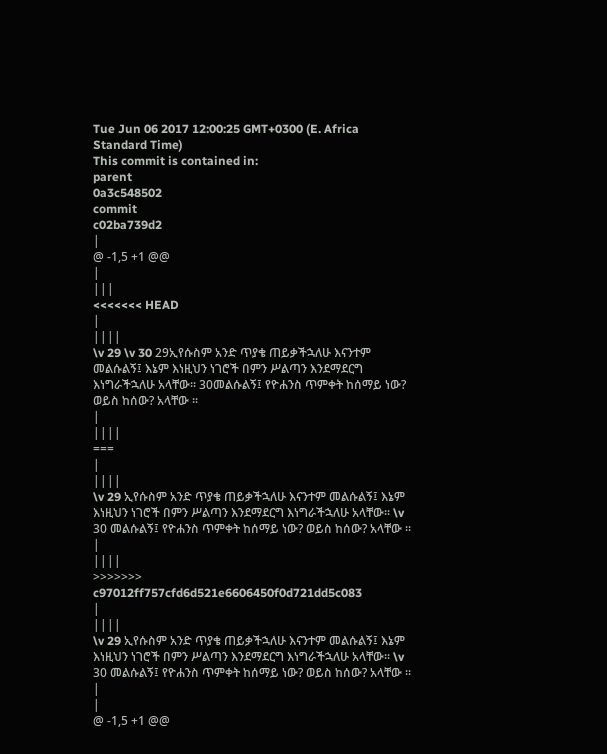Tue Jun 06 2017 12:00:25 GMT+0300 (E. Africa Standard Time)
This commit is contained in:
parent
0a3c548502
commit
c02ba739d2
|
@ -1,5 +1 @@
|
|||
<<<<<<< HEAD
|
||||
\v 29 \v 30 29ኢየሱስም አንድ ጥያቄ ጠይቃችኋለሁ እናንተም መልሱልኝ፤ እኔም እነዚህን ነገሮች በምን ሥልጣን እንደማደርግ እነግራችኋለሁ አላቸው፡፡ 30መልሱልኝ፤ የዮሐንስ ጥምቀት ከሰማይ ነው? ወይስ ከሰው? አላቸው ፡፡
|
||||
===
|
||||
\v 29 ኢየሱስም አንድ ጥያቄ ጠይቃችኋለሁ እናንተም መልሱልኝ፤ እኔም እነዚህን ነገሮች በምን ሥልጣን እንደማደርግ እነግራችኋለሁ አላቸው፡፡ \v 30 መልሱልኝ፤ የዮሐንስ ጥምቀት ከሰማይ ነው? ወይስ ከሰው? አላቸው ፡፡
|
||||
>>>>>>> c97012ff757cfd6d521e6606450f0d721dd5c083
|
||||
\v 29 ኢየሱስም አንድ ጥያቄ ጠይቃችኋለሁ እናንተም መልሱልኝ፤ እኔም እነዚህን ነገሮች በምን ሥልጣን እንደማደርግ እነግራችኋለሁ አላቸው፡፡ \v 30 መልሱልኝ፤ የዮሐንስ ጥምቀት ከሰማይ ነው? ወይስ ከሰው? አላቸው ፡፡
|
|
@ -1,5 +1 @@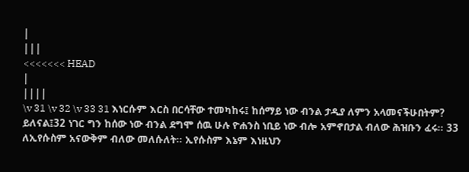|
|||
<<<<<<< HEAD
|
||||
\v 31 \v 32 \v 33 31 እነርሱም እርስ በርሳቸው ተመካከሩ፤ ከሰማይ ነው ብንል ታዲያ ለምን አላመናችሁበትም? ይለናል፤32 ነገር ግን ከሰው ነው ብንል ደግሞ ሰዉ ሁሉ ዮሐንስ ነቢይ ነው ብሎ አምኖበታል ብለው ሕዝቡን ፈሩ፡፡ 33 ለኢየሱስም አናውቅም ብለው መለሱለት፡፡ ኢየሱስም እኔም እነዚህን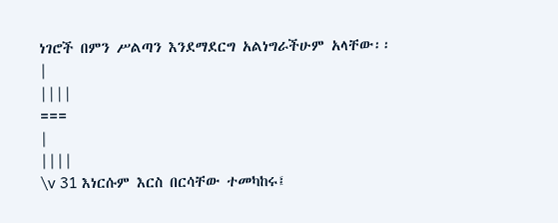ነገሮች በምን ሥልጣን እንደማደርግ አልነግራችሁም አላቸው፡፡
|
||||
===
|
||||
\v 31 እነርሱም እርስ በርሳቸው ተመካከሩ፤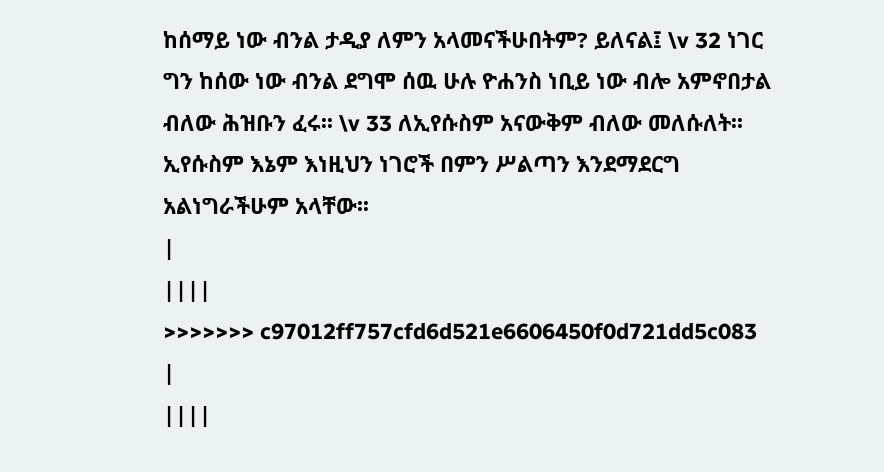ከሰማይ ነው ብንል ታዲያ ለምን አላመናችሁበትም? ይለናል፤ \v 32 ነገር ግን ከሰው ነው ብንል ደግሞ ሰዉ ሁሉ ዮሐንስ ነቢይ ነው ብሎ አምኖበታል ብለው ሕዝቡን ፈሩ፡፡ \v 33 ለኢየሱስም አናውቅም ብለው መለሱለት፡፡ ኢየሱስም እኔም እነዚህን ነገሮች በምን ሥልጣን እንደማደርግ አልነግራችሁም አላቸው፡፡
|
||||
>>>>>>> c97012ff757cfd6d521e6606450f0d721dd5c083
|
||||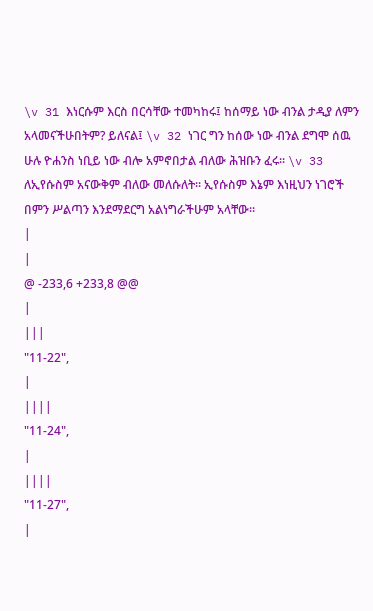\v 31 እነርሱም እርስ በርሳቸው ተመካከሩ፤ ከሰማይ ነው ብንል ታዲያ ለምን አላመናችሁበትም? ይለናል፤ \v 32 ነገር ግን ከሰው ነው ብንል ደግሞ ሰዉ ሁሉ ዮሐንስ ነቢይ ነው ብሎ አምኖበታል ብለው ሕዝቡን ፈሩ፡፡ \v 33 ለኢየሱስም አናውቅም ብለው መለሱለት፡፡ ኢየሱስም እኔም እነዚህን ነገሮች በምን ሥልጣን እንደማደርግ አልነግራችሁም አላቸው፡፡
|
|
@ -233,6 +233,8 @@
|
|||
"11-22",
|
||||
"11-24",
|
||||
"11-27",
|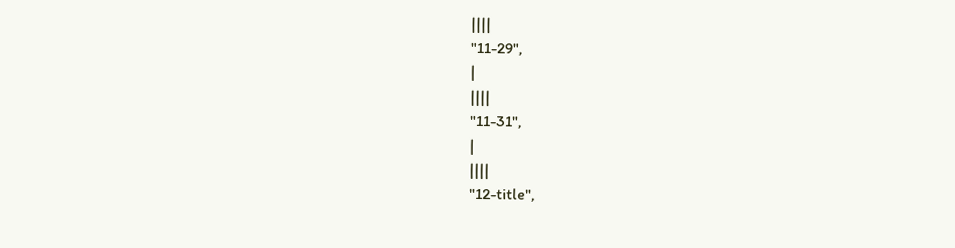||||
"11-29",
|
||||
"11-31",
|
||||
"12-title",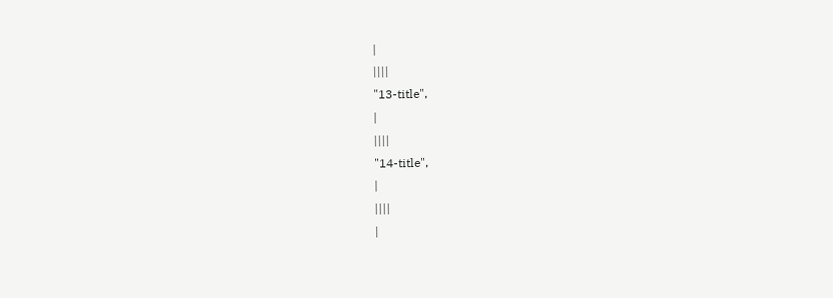|
||||
"13-title",
|
||||
"14-title",
|
||||
|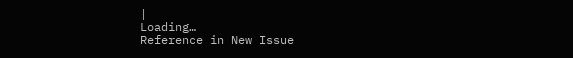|
Loading…
Reference in New Issue